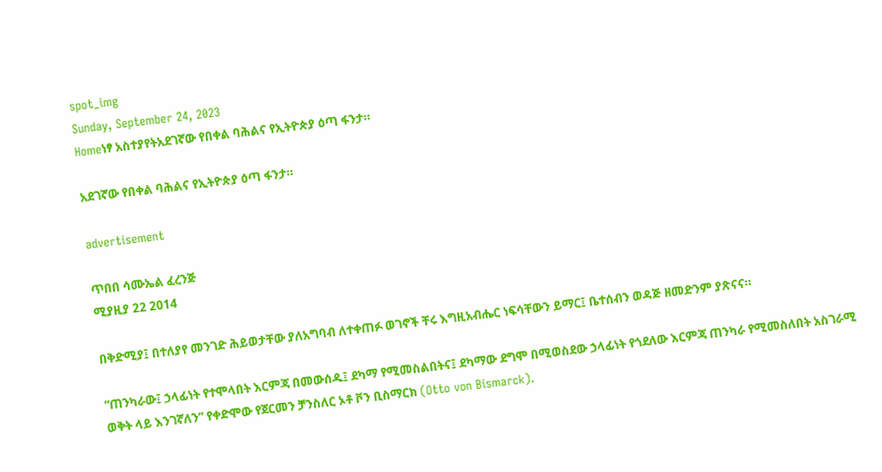spot_img
Sunday, September 24, 2023
Homeነፃ አስተያየትአደገኛው የበቀል ባሕልና የኢትዮጵያ ዕጣ ፋንታ።

አደገኛው የበቀል ባሕልና የኢትዮጵያ ዕጣ ፋንታ።

advertisement

ጥበበ ሳሙኤል ፈረንጅ
ሚያዚያ 22 2014

በቅድሚያ፤ በተለያየ መንገድ ሕይወታቸው ያለአግባብ ለተቀጠፉ ወገኖች ቸሩ እግዚአብሔር ነፍሳቸውን ይማር፤ ቤተሰብን ወዳጅ ዘመድንም ያጽናና።

“ጠንካራው፤ ኃላፊነት የተሞላበት እርምጃ በመውሰዱ፤ ደካማ የሚመስልበትና፤ ደካማው ደግሞ በሚወስደው ኃላፊነት የጎደለው እርምጃ ጠንካራ የሚመስለበት አስገራሚ ወቅት ላይ እንገኛለን” የቀድሞው የጀርመን ቻንስለር ኦቶ ቮን ቢስማርክ (Otto von Bismarck).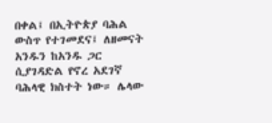በቀል፤ በኢትዮጵያ ባሕል ውስጥ የተገመደና፤ ለዘመናት አንዱን ከአንዱ ጋር ሲያገዳድል የኖረ አደገኛ ባሕላዊ ክስተት ነው። ሌላው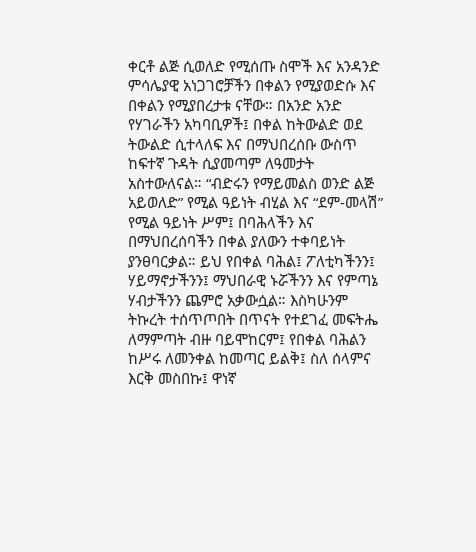ቀርቶ ልጅ ሲወለድ የሚሰጡ ስሞች እና አንዳንድ ምሳሌያዊ አነጋገሮቻችን በቀልን የሚያወድሱ እና በቀልን የሚያበረታቱ ናቸው። በአንድ አንድ የሃገራችን አካባቢዎች፤ በቀል ከትውልድ ወደ ትውልድ ሲተላለፍ እና በማህበረሰቡ ውስጥ ከፍተኛ ጉዳት ሲያመጣም ለዓመታት አስተውለናል። “ብድሩን የማይመልስ ወንድ ልጅ አይወለድ” የሚል ዓይነት ብሂል እና “ደም-መላሽ” የሚል ዓይነት ሥም፤ በባሕላችን እና በማህበረሰባችን በቀል ያለውን ተቀባይነት ያንፀባርቃል። ይህ የበቀል ባሕል፤ ፖለቲካችንን፤ ሃይማኖታችንን፤ ማህበራዊ ኑሯችንን እና የምጣኔ ሃብታችንን ጨምሮ አቃውሷል። እስካሁንም ትኩረት ተሰጥጦበት በጥናት የተደገፈ መፍትሔ ለማምጣት ብዙ ባይሞከርም፤ የበቀል ባሕልን ከሥሩ ለመንቀል ከመጣር ይልቅ፤ ስለ ሰላምና እርቅ መስበኩ፤ ዋነኛ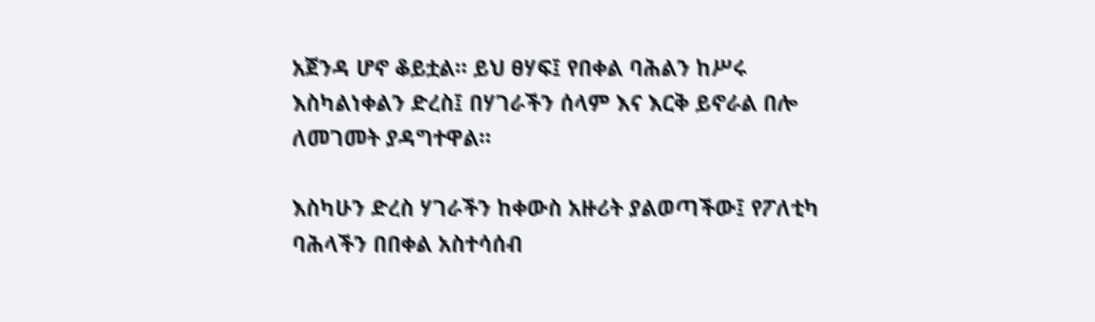አጀንዳ ሆኖ ቆይቷል። ይህ ፀሃፍ፤ የበቀል ባሕልን ከሥሩ እስካልነቀልን ድረስ፤ በሃገራችን ሰላም እና እርቅ ይኖራል በሎ ለመገመት ያዳግተዋል።

እስካሁን ድረስ ሃገራችን ከቀውስ አዙሪት ያልወጣችው፤ የፖለቲካ ባሕላችን በበቀል አስተሳሰብ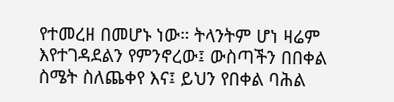የተመረዘ በመሆኑ ነው። ትላንትም ሆነ ዛሬም እየተገዳደልን የምንኖረው፤ ውስጣችን በበቀል ስሜት ስለጨቀየ እና፤ ይህን የበቀል ባሕል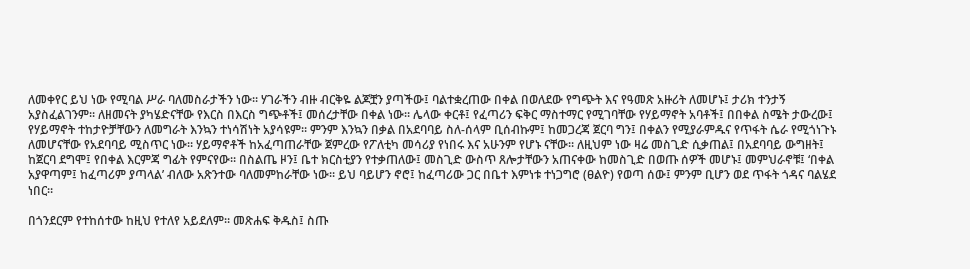ለመቀየር ይህ ነው የሚባል ሥራ ባለመስራታችን ነው። ሃገራችን ብዙ ብርቅዬ ልጆቿን ያጣችው፤ ባልተቋረጠው በቀል በወለደው የግጭት እና የዓመጽ አዙሪት ለመሆኑ፤ ታሪክ ተንታኝ አያስፈልገንም። ለዘመናት ያካሄድናቸው የእርስ በእርስ ግጭቶች፤ መሰረታቸው በቀል ነው። ሌላው ቀርቶ፤ የፈጣሪን ፍቅር ማስተማር የሚገባቸው የሃይማኖት አባቶች፤ በበቀል ስሜት ታውረው፤ የሃይማኖት ተከታዮቻቸውን ለመግራት እንኳን ተነሳሽነት አያሳዩም። ምንም እንኳን በቃል በአደባባይ ስለ-ሰላም ቢሰብኩም፤ ከመጋረጃ ጀርባ ግን፤ በቀልን የሚያራምዱና የጥፋት ሴራ የሚጎነጉኑ ለመሆናቸው የአደባባይ ሚስጥር ነው። ሃይማኖቶች ከአፈጣጠራቸው ጀምረው የፖለቲካ መሳሪያ የነበሩ እና አሁንም የሆኑ ናቸው። ለዚህም ነው ዛሬ መስጊድ ሲቃጠል፤ በአደባባይ ውግዘት፤ ከጀርባ ደግሞ፤ የበቀል እርምጃ ግፊት የምናየው። በስልጤ ዞን፤ ቤተ ክርስቲያን የተቃጠለው፤ መስጊድ ውስጥ ጸሎታቸውን አጠናቀው ከመስጊድ በወጡ ሰዎች መሆኑ፤ መምህራኖቹ፤ ‘በቀል አያዋጣም፤ ከፈጣሪም ያጣላል’ ብለው አጽንተው ባለመምከራቸው ነው። ይህ ባይሆን ኖሮ፤ ከፈጣሪው ጋር በቤተ እምነቱ ተነጋግሮ (ፀልዮ) የወጣ ሰው፤ ምንም ቢሆን ወደ ጥፋት ጎዳና ባልሄደ ነበር።

በጎንደርም የተከሰተው ከዚህ የተለየ አይደለም። መጽሐፍ ቅዱስ፤ ስጡ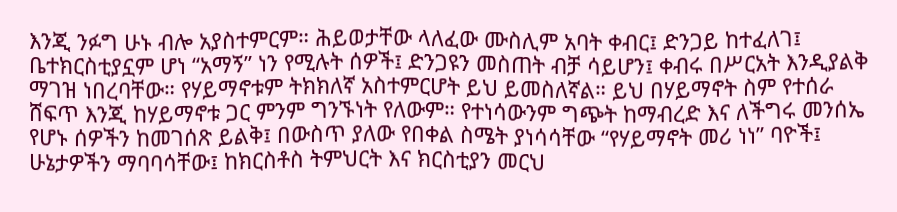እንጂ ንፉግ ሁኑ ብሎ አያስተምርም። ሕይወታቸው ላለፈው ሙስሊም አባት ቀብር፤ ድንጋይ ከተፈለገ፤ ቤተክርስቲያኗም ሆነ “አማኝ” ነን የሚሉት ሰዎች፤ ድንጋዩን መስጠት ብቻ ሳይሆን፤ ቀብሩ በሥርአት እንዲያልቅ ማገዝ ነበረባቸው። የሃይማኖቱም ትክክለኛ አስተምርሆት ይህ ይመስለኛል። ይህ በሃይማኖት ስም የተሰራ ሸፍጥ እንጂ ከሃይማኖቱ ጋር ምንም ግንኙነት የለውም። የተነሳውንም ግጭት ከማብረድ እና ለችግሩ መንሰኤ የሆኑ ሰዎችን ከመገሰጽ ይልቅ፤ በውስጥ ያለው የበቀል ስሜት ያነሳሳቸው “የሃይማኖት መሪ ነነ” ባዮች፤ ሁኔታዎችን ማባባሳቸው፤ ከክርስቶስ ትምህርት እና ክርስቲያን መርህ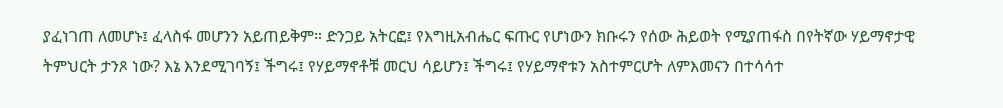ያፈነገጠ ለመሆኑ፤ ፈላስፋ መሆንን አይጠይቅም። ድንጋይ አትርፎ፤ የእግዚአብሔር ፍጡር የሆነውን ክቡሩን የሰው ሕይወት የሚያጠፋስ በየትኛው ሃይማኖታዊ ትምህርት ታንጾ ነው? እኔ እንደሚገባኝ፤ ችግሩ፤ የሃይማኖቶቹ መርህ ሳይሆን፤ ችግሩ፤ የሃይማኖቱን አስተምርሆት ለምእመናን በተሳሳተ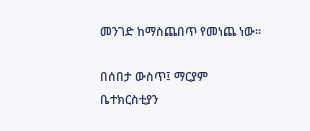መንገድ ከማስጨበጥ የመነጨ ነው።

በሰበታ ውስጥ፤ ማርያም ቤተክርስቲያን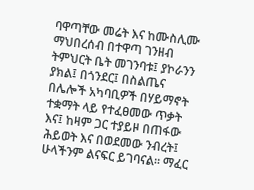ባዋጣቸው መሬት እና ከሙስሊሙ ማህበረሰብ በተዋጣ ገንዘብ ትምህርት ቤት መገንባቱ፤ ያኮራንን ያክል፤ በጎንደር፤ በስልጤና በሌሎች አካባቢዎች በሃይማኖት ተቋማት ላይ የተፈፀመው ጥቃት እና፤ ከዛም ጋር ተያይዞ በጠፋው ሕይወት እና በወደመው ንብረት፤ ሁላችንም ልናፍር ይገባናል። ማፈር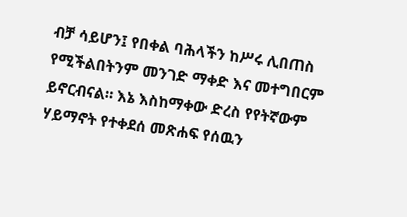ብቻ ሳይሆን፤ የበቀል ባሕላችን ከሥሩ ሊበጠስ የሚችልበትንም መንገድ ማቀድ እና መተግበርም ይኖርብናል። እኔ እስከማቀው ድረስ የየትኛውም ሃይማኖት የተቀደሰ መጽሐፍ የሰዉን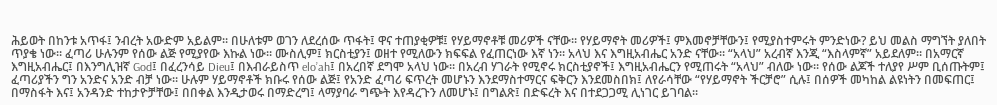ሕይወት በከንቱ አጥፋ፤ ንብረት አውድም አይልም። በሁለቱም ወገን ለደረሰው ጥፋት፤ ዋና ተጠያቂዎቹ፤ የሃይማኖቶቹ መሪዎች ናቸው። የሃይማኖት መሪዎች፤ ምእመኖቻቸውን፤ የሚያስተምሩት ምንድነው? ይህ መልስ ማግኘት ያለበት ጥያቄ ነው። ፈጣሪ ሁሉንም የሰው ልጅ የሚያየው እኩል ነው። ሙስሊም፤ ክርስቲያን፤ ወዘተ የሚለውን ክፍፍል የፈጠርነው እኛ ነን። አላህ እና እግዚአብሔር አንድ ናቸው። “አላህ” አረብኛ እንጂ “እስላምኛ” አይደለም። በአማርኛ እግዚአብሔር፤ በእንግሊዝኛ God፤ በፈረንሳይ Dieu፤ በእብራይስጥ elo’ah፤ በአረበኛ ደግሞ አላህ ነው። በአረብ ሃገራት የሚኖሩ ክርስቲያኖች፤ እግዚአብሔርን የሚጠሩት “አላህ” ብለው ነው። የሰው ልጆች ተለያየ ሥም ቢሰጡትም፤ ፈጣሪያችን ግን አንድና አንድ ብቻ ነው። ሁሉም ሃይማኖቶች ክቡሩ የሰው ልጅ፤ የአንድ ፈጣሪ ፍጥረት መሆኑን እንደማስተማርና ፍቅርን እንደመስበክ፤ ለየራሳቸው “የሃይማኖት ችርቻሮ” ሲሉ፤ በሰዎች መካከል ልዩነትን በመፍጠር፤ በማስፋት እና፤ አንዳንድ ተከታዮቻቸው፤ በበቀል እንዲታወሩ በማድረግ፤ ላማያባራ ግጭት እየዳረጉን ለመሆኑ፤ በግልጽ፤ በድፍረት እና በተደጋጋሚ ሊነገር ይገባል።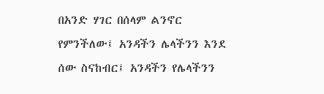በአንድ ሃገር በሰላም ልንኖር የምንችለው፤ አንዳችን ሌላችንን እንደ ሰው ስናከብር፤ አንዳችን የሌላችንን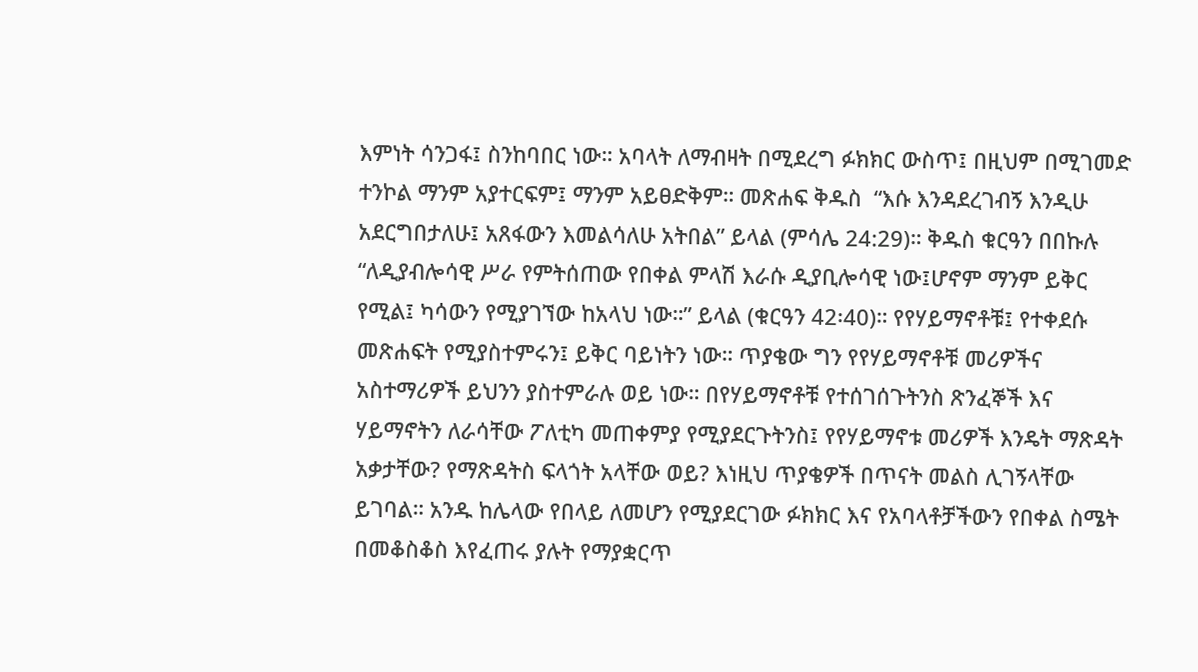እምነት ሳንጋፋ፤ ስንከባበር ነው። አባላት ለማብዛት በሚደረግ ፉክክር ውስጥ፤ በዚህም በሚገመድ ተንኮል ማንም አያተርፍም፤ ማንም አይፀድቅም። መጽሐፍ ቅዱስ  “እሱ እንዳደረገብኝ እንዲሁ አደርግበታለሁ፤ አጸፋውን እመልሳለሁ አትበል” ይላል (ምሳሌ 24:29)። ቅዱስ ቁርዓን በበኩሉ “ለዲያብሎሳዊ ሥራ የምትሰጠው የበቀል ምላሽ እራሱ ዲያቢሎሳዊ ነው፤ሆኖም ማንም ይቅር የሚል፤ ካሳውን የሚያገኘው ከአላህ ነው።” ይላል (ቁርዓን 42፡40)። የየሃይማኖቶቹ፤ የተቀደሱ መጽሐፍት የሚያስተምሩን፤ ይቅር ባይነትን ነው። ጥያቄው ግን የየሃይማኖቶቹ መሪዎችና አስተማሪዎች ይህንን ያስተምራሉ ወይ ነው። በየሃይማኖቶቹ የተሰገሰጉትንስ ጽንፈኞች እና ሃይማኖትን ለራሳቸው ፖለቲካ መጠቀምያ የሚያደርጉትንስ፤ የየሃይማኖቱ መሪዎች እንዴት ማጽዳት አቃታቸው? የማጽዳትስ ፍላጎት አላቸው ወይ? እነዚህ ጥያቄዎች በጥናት መልስ ሊገኝላቸው ይገባል። አንዱ ከሌላው የበላይ ለመሆን የሚያደርገው ፉክክር እና የአባላቶቻችውን የበቀል ስሜት በመቆስቆስ እየፈጠሩ ያሉት የማያቋርጥ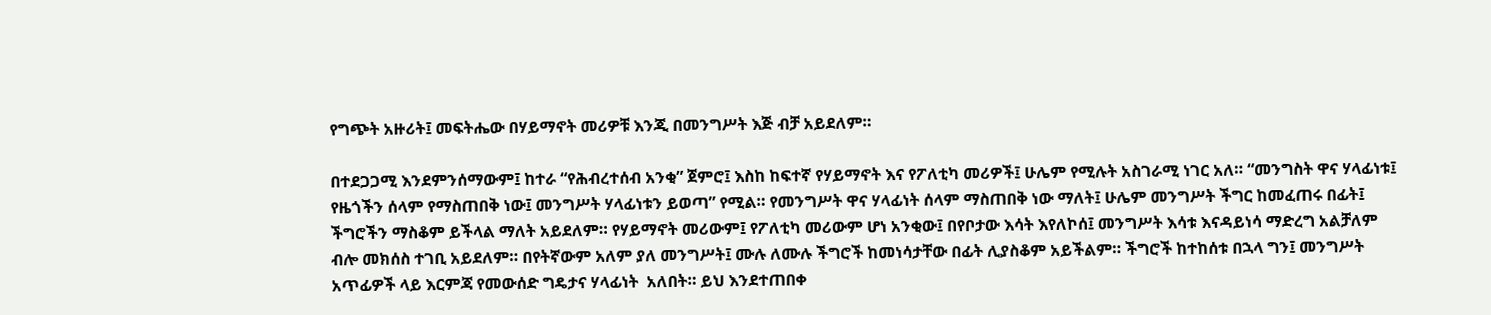የግጭት አዙሪት፤ መፍትሔው በሃይማኖት መሪዎቹ እንጂ በመንግሥት እጅ ብቻ አይደለም።

በተደጋጋሚ እንደምንሰማውም፤ ከተራ “የሕብረተሰብ አንቂ” ጀምሮ፤ እስከ ከፍተኛ የሃይማኖት እና የፖለቲካ መሪዎች፤ ሁሌም የሚሉት አስገራሚ ነገር አለ። “መንግስት ዋና ሃላፊነቱ፤ የዜጎችን ሰላም የማስጠበቅ ነው፤ መንግሥት ሃላፊነቱን ይወጣ” የሚል። የመንግሥት ዋና ሃላፊነት ሰላም ማስጠበቅ ነው ማለት፤ ሁሌም መንግሥት ችግር ከመፈጠሩ በፊት፤ ችግሮችን ማስቆም ይችላል ማለት አይደለም። የሃይማኖት መሪውም፤ የፖለቲካ መሪውም ሆነ አንቂው፤ በየቦታው እሳት እየለኮሰ፤ መንግሥት እሳቱ እናዳይነሳ ማድረግ አልቻለም ብሎ መክሰስ ተገቢ አይደለም። በየትኛውም አለም ያለ መንግሥት፤ ሙሉ ለሙሉ ችግሮች ከመነሳታቸው በፊት ሊያስቆም አይችልም። ችግሮች ከተከሰቱ በኋላ ግን፤ መንግሥት አጥፊዎች ላይ እርምጃ የመውሰድ ግዴታና ሃላፊነት  አለበት። ይህ እንደተጠበቀ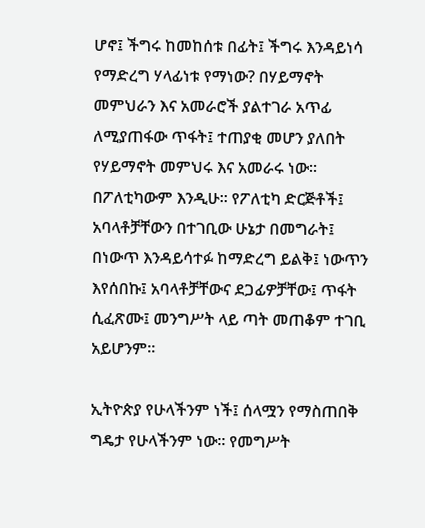ሆኖ፤ ችግሩ ከመከሰቱ በፊት፤ ችግሩ እንዳይነሳ የማድረግ ሃላፊነቱ የማነው? በሃይማኖት መምህራን እና አመራሮች ያልተገራ አጥፊ ለሚያጠፋው ጥፋት፤ ተጠያቂ መሆን ያለበት የሃይማኖት መምህሩ እና አመራሩ ነው። በፖለቲካውም እንዲሁ። የፖለቲካ ድርጅቶች፤ አባላቶቻቸውን በተገቢው ሁኔታ በመግራት፤ በነውጥ እንዳይሳተፉ ከማድረግ ይልቅ፤ ነውጥን እየሰበኩ፤ አባላቶቻቸውና ደጋፊዎቻቸው፤ ጥፋት ሲፈጽሙ፤ መንግሥት ላይ ጣት መጠቆም ተገቢ አይሆንም።

ኢትዮጵያ የሁላችንም ነች፤ ሰላሟን የማስጠበቅ ግዴታ የሁላችንም ነው። የመግሥት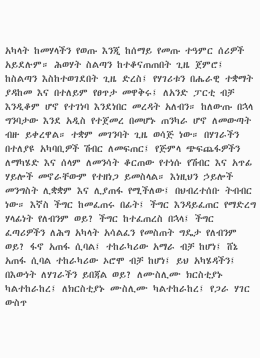አካላት ከመሃላችን የወጡ እንጂ ከሰማይ የመጡ ተዓምር ሰሪዎች አይደሉም። ሕወሃት ስልጣን ከተቆናጠጠበት ጊዜ ጀምሮ፤ ከስልጣን እስከተወገደበት ጊዜ ድረስ፤ የሃገሪቱን በሔራዊ ተቋማት ያዳከመ እና በተለይም የፀጥታ መዋቅሩ፤ ለአንድ ፓርቲ ብቻ እንዲቆም ሆኖ የተገነባ እንደነበር መረዳት አለብን። ከለውጡ በኋላ ግንባታው እንደ አዲስ የተጀመረ በመሆኑ ጠንካራ ሆኖ ለመውጣት ብዙ ይቀረዋል። ተቋም መገንባት ጊዜ ወሳጅ ነው። በሃገራችን በተለያዩ አካባቢዎች ሽብር ለመፍጠር፤ የጅምላ ጭፍጨፋዎችን ለማካሄድ እና ሰላም ለመንሳት ቆርጠው የተነሱ የሽብር እና አጥፊ ሃይሎች መኖራቸውም የተዘነጋ ይመስላል። እነዚህን ኃይሎች መንግስት ሊቋቋም እና ሊያጠፋ የሚችለው፤ በህብረተሰቡ ትብብር ነው። እኛስ ችግር ከመፈጠሩ በፊት፤ ችግር እንዳይፈጠር የማድረግ ሃላፊነት የለብንም ወይ? ችግር ከተፈጠረስ በኋላ፤ ችግር ፈጣሪዎችን ለሕግ አካላት አሳልፈን የመስጠት ግዴታ የለብንም ወይ? ፋኖ አጠፋ ሲባል፤ ተከራካሪው አማራ ብቻ ከሆነ፤ ሸኔ አጠፋ ሲባል ተከራካሪው ኦሮሞ ብቻ ከሆነ፤ ይህ አካሄዳችን፤ በእውነት ለሃገራችን ይበጃል ወይ? ለሙስሊሙ ክርስቲያኑ ካልተከራከረ፤ ለክርስቲያኑ ሙስሊሙ ካልተከራከረ፤ የጋራ ሃገር ውስጥ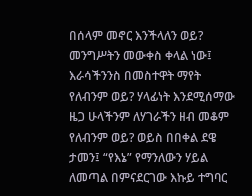በሰላም መኖር እንችላለን ወይ? መንግሥትን መውቀስ ቀላል ነው፤ እራሳችንንስ በመስተዋት ማየት የለብንም ወይ? ሃላፊነት እንደሚሰማው ዜጋ ሁላችንም ለሃገራችን ዘብ መቆም የለብንም ወይ? ወይስ በበቀል ደዌ ታመን፤ “የእኔ” የማንለውን ሃይል ለመጣል በምናደርገው እኩይ ተግባር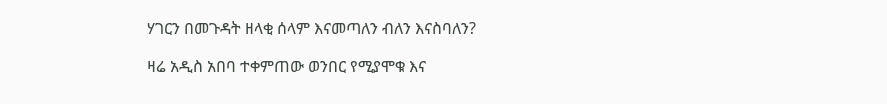ሃገርን በመጉዳት ዘላቂ ሰላም እናመጣለን ብለን እናስባለን?

ዛሬ አዲስ አበባ ተቀምጠው ወንበር የሚያሞቁ እና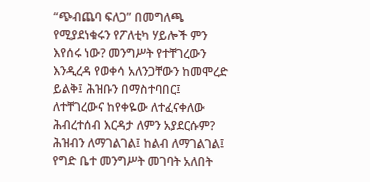“ጭብጨባ ፍለጋ” በመግለጫ የሚያደነቁሩን የፖለቲካ ሃይሎች ምን እየሰሩ ነው? መንግሥት የተቸገረውን እንዲረዳ የወቀሳ አለንጋቸውን ከመሞረድ ይልቅ፤ ሕዝቡን በማስተባበር፤ ለተቸገረውና ከየቀዬው ለተፈናቀለው ሕብረተሰብ እርዳታ ለምን አያደርሱም? ሕዝብን ለማገልገል፤ ከልብ ለማገልገል፤ የግድ ቤተ መንግሥት መገባት አለበት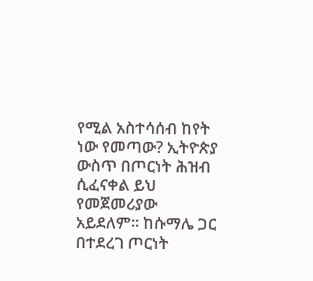የሚል አስተሳሰብ ከየት  ነው የመጣው? ኢትዮጵያ ውስጥ በጦርነት ሕዝብ ሲፈናቀል ይህ የመጀመሪያው አይደለም። ከሱማሌ ጋር በተደረገ ጦርነት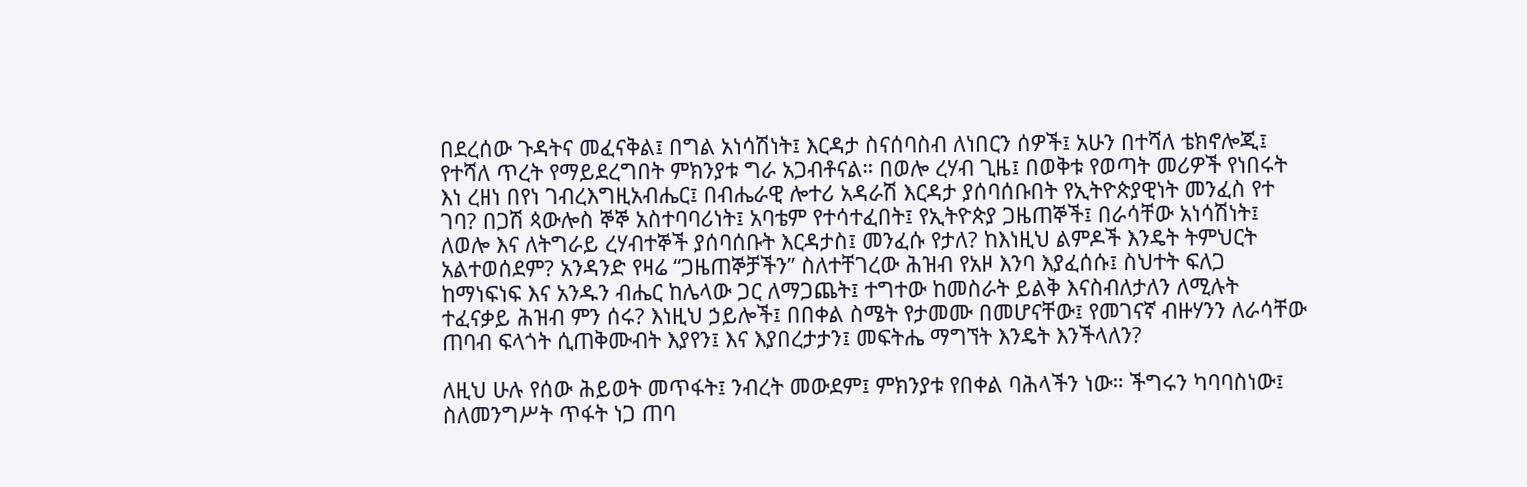በደረሰው ጉዳትና መፈናቅል፤ በግል አነሳሽነት፤ እርዳታ ስናሰባስብ ለነበርን ሰዎች፤ አሁን በተሻለ ቴክኖሎጂ፤ የተሻለ ጥረት የማይደረግበት ምክንያቱ ግራ አጋብቶናል። በወሎ ረሃብ ጊዜ፤ በወቅቱ የወጣት መሪዎች የነበሩት እነ ረዘነ በየነ ገብረእግዚአብሔር፤ በብሔራዊ ሎተሪ አዳራሽ እርዳታ ያሰባሰቡበት የኢትዮጵያዊነት መንፈስ የተ ገባ? በጋሽ ጳውሎስ ኞኞ አስተባባሪነት፤ አባቴም የተሳተፈበት፤ የኢትዮጵያ ጋዜጠኞች፤ በራሳቸው አነሳሽነት፤ ለወሎ እና ለትግራይ ረሃብተኞች ያሰባሰቡት እርዳታስ፤ መንፈሱ የታለ? ከእነዚህ ልምዶች እንዴት ትምህርት አልተወሰደም? አንዳንድ የዛሬ “ጋዜጠኞቻችን” ስለተቸገረው ሕዝብ የአዞ እንባ እያፈሰሱ፤ ስህተት ፍለጋ ከማነፍነፍ እና አንዱን ብሔር ከሌላው ጋር ለማጋጨት፤ ተግተው ከመስራት ይልቅ እናስብለታለን ለሚሉት ተፈናቃይ ሕዝብ ምን ሰሩ? እነዚህ ኃይሎች፤ በበቀል ስሜት የታመሙ በመሆናቸው፤ የመገናኛ ብዙሃንን ለራሳቸው ጠባብ ፍላጎት ሲጠቅሙብት እያየን፤ እና እያበረታታን፤ መፍትሔ ማግኘት እንዴት እንችላለን?

ለዚህ ሁሉ የሰው ሕይወት መጥፋት፤ ንብረት መውደም፤ ምክንያቱ የበቀል ባሕላችን ነው። ችግሩን ካባባስነው፤ ስለመንግሥት ጥፋት ነጋ ጠባ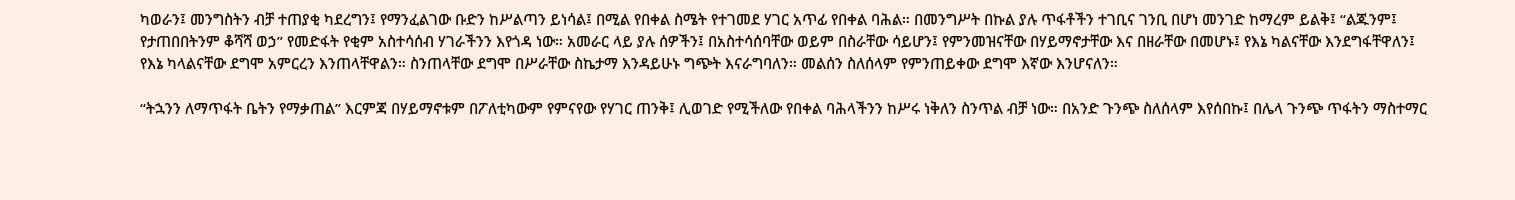ካወራን፤ መንግስትን ብቻ ተጠያቂ ካደረግን፤ የማንፈልገው ቡድን ከሥልጣን ይነሳል፤ በሚል የበቀል ስሜት የተገመደ ሃገር አጥፊ የበቀል ባሕል። በመንግሥት በኩል ያሉ ጥፋቶችን ተገቢና ገንቢ በሆነ መንገድ ከማረም ይልቅ፤ “ልጁንም፤ የታጠበበትንም ቆሻሻ ወኃ” የመድፋት የቂም አስተሳሰብ ሃገራችንን እየጎዳ ነው። አመራር ላይ ያሉ ሰዎችን፤ በአስተሳሰባቸው ወይም በስራቸው ሳይሆን፤ የምንመዝናቸው በሃይማኖታቸው እና በዘራቸው በመሆኑ፤ የእኔ ካልናቸው እንደግፋቸዋለን፤ የእኔ ካላልናቸው ደግሞ አምርረን እንጠላቸዋልን። ስንጠላቸው ደግሞ በሥራቸው ስኬታማ እንዳይሁኑ ግጭት እናራግባለን። መልሰን ስለሰላም የምንጠይቀው ደግሞ እኛው እንሆናለን።

“ትኋንን ለማጥፋት ቤትን የማቃጠል” እርምጃ በሃይማኖቱም በፖለቲካውም የምናየው የሃገር ጠንቅ፤ ሊወገድ የሚችለው የበቀል ባሕላችንን ከሥሩ ነቅለን ስንጥል ብቻ ነው። በአንድ ጉንጭ ስለሰላም እየሰበኩ፤ በሌላ ጉንጭ ጥፋትን ማስተማር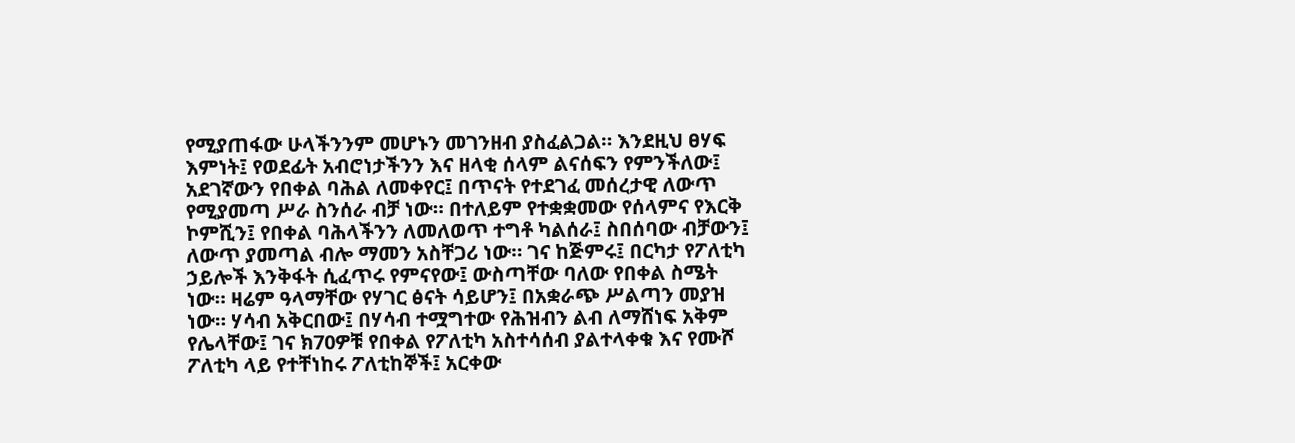የሚያጠፋው ሁላችንንም መሆኑን መገንዘብ ያስፈልጋል። እንደዚህ ፀሃፍ እምነት፤ የወደፊት አብሮነታችንን እና ዘላቂ ሰላም ልናሰፍን የምንችለው፤ አደገኛውን የበቀል ባሕል ለመቀየር፤ በጥናት የተደገፈ መሰረታዊ ለውጥ የሚያመጣ ሥራ ስንሰራ ብቻ ነው። በተለይም የተቋቋመው የሰላምና የእርቅ ኮምሺን፤ የበቀል ባሕላችንን ለመለወጥ ተግቶ ካልሰራ፤ ስበሰባው ብቻውን፤ ለውጥ ያመጣል ብሎ ማመን አስቸጋሪ ነው። ገና ከጅምሩ፤ በርካታ የፖለቲካ ኃይሎች እንቅፋት ሲፈጥሩ የምናየው፤ ውስጣቸው ባለው የበቀል ስሜት ነው። ዛሬም ዓላማቸው የሃገር ፅናት ሳይሆን፤ በአቋራጭ ሥልጣን መያዝ ነው። ሃሳብ አቅርበው፤ በሃሳብ ተሟግተው የሕዝብን ልብ ለማሸነፍ አቅም የሌላቸው፤ ገና ክ70ዎቹ የበቀል የፖለቲካ አስተሳሰብ ያልተላቀቁ እና የሙሾ ፖለቲካ ላይ የተቸነከሩ ፖለቲከኞች፤ አርቀው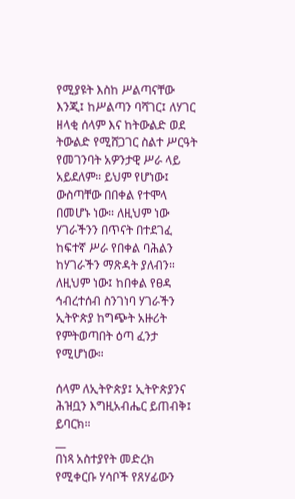የሚያዩት እስከ ሥልጣናቸው እንጂ፤ ከሥልጣን ባሻገር፤ ለሃገር ዘላቂ ሰላም እና ከትውልድ ወደ ትውልድ የሚሸጋገር ስልተ ሥርዓት የመገንባት አዎንታዊ ሥራ ላይ አይደለም። ይህም የሆነው፤ ውስጣቸው በበቀል የተሞላ በመሆኑ ነው። ለዚህም ነው ሃገራችንን በጥናት በተደገፈ ከፍተኛ ሥራ የበቀል ባሕልን ከሃገራችን ማጽዳት ያለብን። ለዚህም ነው፤ ከበቀል የፀዳ ኅብረተሰብ ስንገነባ ሃገራችን ኢትዮጵያ ከግጭት አዙሪት የምትወጣበት ዕጣ ፈንታ የሚሆነው።

ሰላም ለኢትዮጵያ፤ ኢትዮጵያንና ሕዝቧን እግዚአብሔር ይጠብቅ፤ ይባርክ።
__
በነጻ አስተያየት መድረክ የሚቀርቡ ሃሳቦች የጸሃፊውን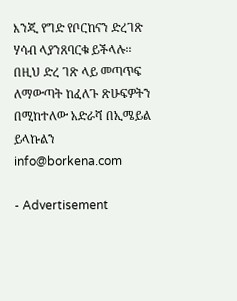እንጂ የግድ የቦርከናን ድረገጽ ሃሳብ ላያንጸባርቁ ይችላሉ፡፡ በዚህ ድረ ገጽ ላይ መጣጥፍ ለማውጣት ከፈለጉ ጽሁፍዎትን በሚከተለው አድራሻ በኢሜይል ይላኩልን info@borkena.com

- Advertisement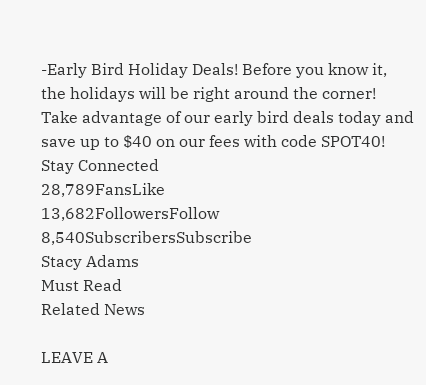-Early Bird Holiday Deals! Before you know it, the holidays will be right around the corner! Take advantage of our early bird deals today and save up to $40 on our fees with code SPOT40!
Stay Connected
28,789FansLike
13,682FollowersFollow
8,540SubscribersSubscribe
Stacy Adams
Must Read
Related News

LEAVE A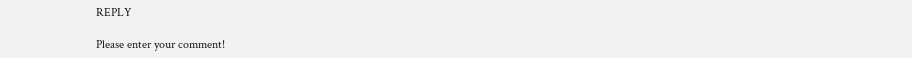REPLY

Please enter your comment!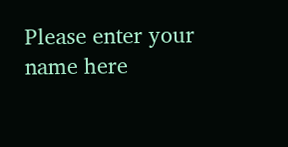Please enter your name here